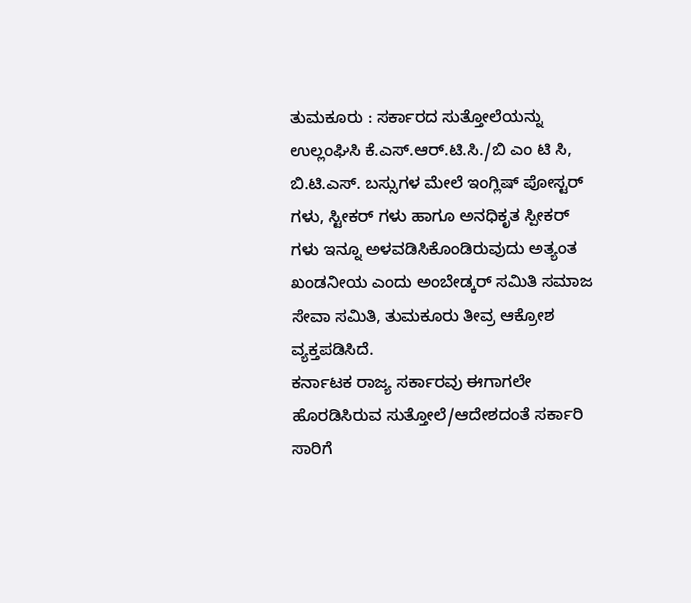ತುಮಕೂರು : ಸರ್ಕಾರದ ಸುತ್ತೋಲೆಯನ್ನು ಉಲ್ಲಂಘಿಸಿ ಕೆ.ಎಸ್.ಆರ್.ಟಿ.ಸಿ./ಬಿ ಎಂ ಟಿ ಸಿ, ಬಿ.ಟಿ.ಎಸ್. ಬಸ್ಸುಗಳ ಮೇಲೆ ಇಂಗ್ಲಿಷ್ ಪೋಸ್ಟರ್ ಗಳು, ಸ್ಟೀಕರ್ ಗಳು ಹಾಗೂ ಅನಧಿಕೃತ ಸ್ಪೀಕರ್ ಗಳು ಇನ್ನೂ ಅಳವಡಿಸಿಕೊಂಡಿರುವುದು ಅತ್ಯಂತ ಖಂಡನೀಯ ಎಂದು ಅಂಬೇಡ್ಕರ್ ಸಮಿತಿ ಸಮಾಜ ಸೇವಾ ಸಮಿತಿ, ತುಮಕೂರು ತೀವ್ರ ಆಕ್ರೋಶ ವ್ಯಕ್ತಪಡಿಸಿದೆ.
ಕರ್ನಾಟಕ ರಾಜ್ಯ ಸರ್ಕಾರವು ಈಗಾಗಲೇ ಹೊರಡಿಸಿರುವ ಸುತ್ತೋಲೆ/ಆದೇಶದಂತೆ ಸರ್ಕಾರಿ ಸಾರಿಗೆ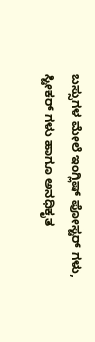ಬಸ್ಸುಗಳ ಮೇಲೆ ಇಂಗ್ಲಿಷ್ ಪೋಸ್ಟರ್ ಗಳು, ಸ್ಟೀಕರ್ ಗಳು ಹಾಗೂ ಅನಧಿಕೃತ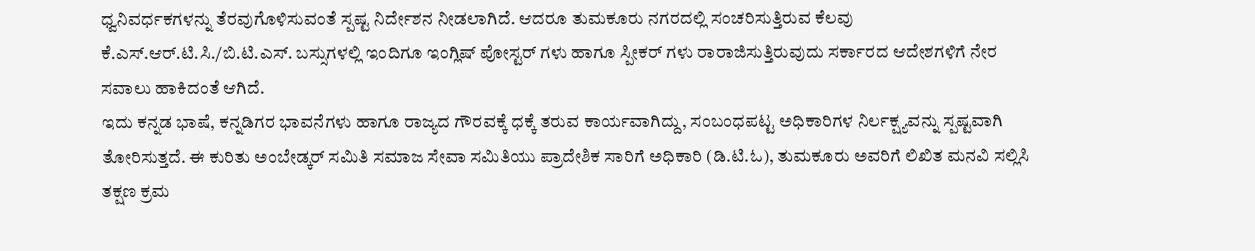ಧ್ವನಿವರ್ಧಕಗಳನ್ನು ತೆರವುಗೊಳಿಸುವಂತೆ ಸ್ಪಷ್ಟ ನಿರ್ದೇಶನ ನೀಡಲಾಗಿದೆ. ಆದರೂ ತುಮಕೂರು ನಗರದಲ್ಲಿ ಸಂಚರಿಸುತ್ತಿರುವ ಕೆಲವು ಕೆ.ಎಸ್.ಆರ್.ಟಿ.ಸಿ./ಬಿ.ಟಿ.ಎಸ್. ಬಸ್ಸುಗಳಲ್ಲಿ ಇಂದಿಗೂ ಇಂಗ್ಲಿಷ್ ಪೋಸ್ಟರ್ ಗಳು ಹಾಗೂ ಸ್ಪೀಕರ್ ಗಳು ರಾರಾಜಿಸುತ್ತಿರುವುದು ಸರ್ಕಾರದ ಆದೇಶಗಳಿಗೆ ನೇರ ಸವಾಲು ಹಾಕಿದಂತೆ ಆಗಿದೆ.
ಇದು ಕನ್ನಡ ಭಾಷೆ, ಕನ್ನಡಿಗರ ಭಾವನೆಗಳು ಹಾಗೂ ರಾಜ್ಯದ ಗೌರವಕ್ಕೆ ಧಕ್ಕೆ ತರುವ ಕಾರ್ಯವಾಗಿದ್ದು, ಸಂಬಂಧಪಟ್ಟ ಅಧಿಕಾರಿಗಳ ನಿರ್ಲಕ್ಷ್ಯವನ್ನು ಸ್ಪಷ್ಟವಾಗಿ ತೋರಿಸುತ್ತದೆ. ಈ ಕುರಿತು ಅಂಬೇಡ್ಕರ್ ಸಮಿತಿ ಸಮಾಜ ಸೇವಾ ಸಮಿತಿಯು ಪ್ರಾದೇಶಿಕ ಸಾರಿಗೆ ಅಧಿಕಾರಿ (ಡಿ.ಟಿ.ಓ), ತುಮಕೂರು ಅವರಿಗೆ ಲಿಖಿತ ಮನವಿ ಸಲ್ಲಿಸಿ ತಕ್ಷಣ ಕ್ರಮ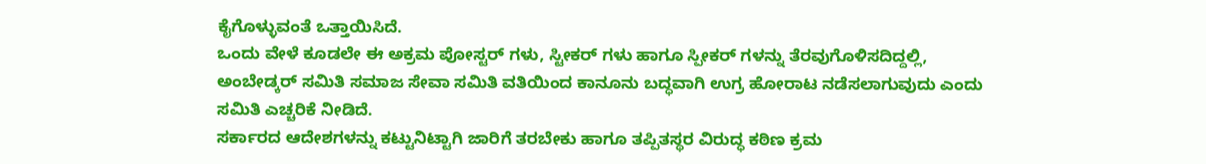ಕೈಗೊಳ್ಳುವಂತೆ ಒತ್ತಾಯಿಸಿದೆ.
ಒಂದು ವೇಳೆ ಕೂಡಲೇ ಈ ಅಕ್ರಮ ಪೋಸ್ಟರ್ ಗಳು, ಸ್ಟೀಕರ್ ಗಳು ಹಾಗೂ ಸ್ಪೀಕರ್ ಗಳನ್ನು ತೆರವುಗೊಳಿಸದಿದ್ದಲ್ಲಿ, ಅಂಬೇಡ್ಕರ್ ಸಮಿತಿ ಸಮಾಜ ಸೇವಾ ಸಮಿತಿ ವತಿಯಿಂದ ಕಾನೂನು ಬದ್ಧವಾಗಿ ಉಗ್ರ ಹೋರಾಟ ನಡೆಸಲಾಗುವುದು ಎಂದು ಸಮಿತಿ ಎಚ್ಚರಿಕೆ ನೀಡಿದೆ.
ಸರ್ಕಾರದ ಆದೇಶಗಳನ್ನು ಕಟ್ಟುನಿಟ್ಟಾಗಿ ಜಾರಿಗೆ ತರಬೇಕು ಹಾಗೂ ತಪ್ಪಿತಸ್ಥರ ವಿರುದ್ಧ ಕಠಿಣ ಕ್ರಮ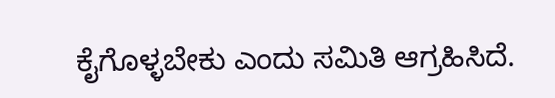ಕೈಗೊಳ್ಳಬೇಕು ಎಂದು ಸಮಿತಿ ಆಗ್ರಹಿಸಿದೆ.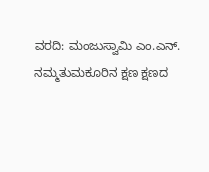ವರದಿ: ಮಂಜುಸ್ವಾಮಿ ಎಂ.ಎನ್.
ನಮ್ಮತುಮಕೂರಿನ ಕ್ಷಣ ಕ್ಷಣದ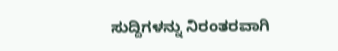ಸುದ್ದಿಗಳನ್ನು ನಿರಂತರವಾಗಿ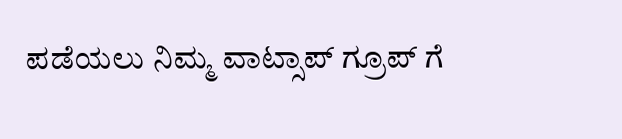ಪಡೆಯಲು ನಿಮ್ಮ ವಾಟ್ಸಾಪ್ ಗ್ರೂಪ್ ಗೆ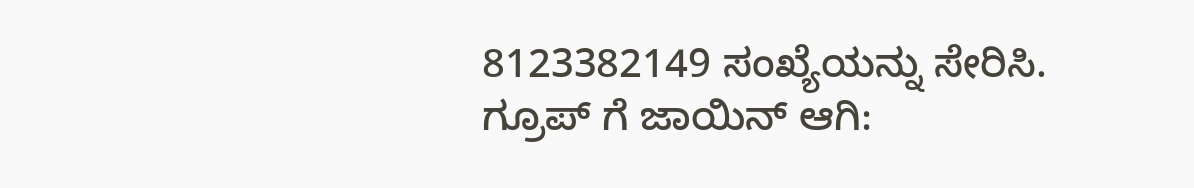8123382149 ಸಂಖ್ಯೆಯನ್ನು ಸೇರಿಸಿ.
ಗ್ರೂಪ್ ಗೆ ಜಾಯಿನ್ ಆಗಿ: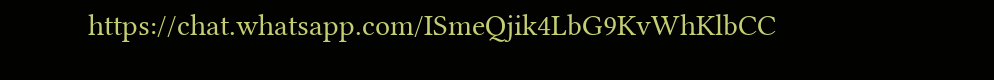https://chat.whatsapp.com/ISmeQjik4LbG9KvWhKlbCC